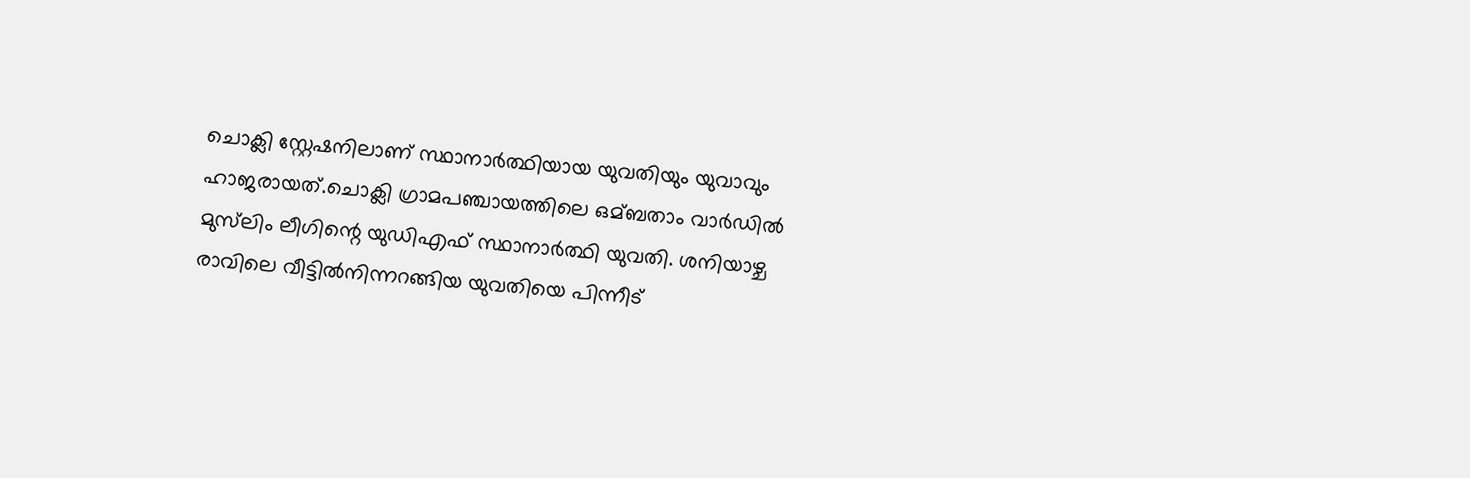ചൊക്ലി സ്റ്റേഷനിലാണ് സ്ഥാനാർത്ഥിയായ യുവതിയും യുവാവും ഹാജരായത്.ചൊക്ലി ഗ്രാമപഞ്ചായത്തിലെ ഒമ്ബതാം വാർഡില്‍ മുസ്‌ലിം ലീഗിന്റെ യുഡിഎഫ് സ്ഥാനാർത്ഥി യുവതി. ശനിയാഴ്ച രാവിലെ വീട്ടില്‍നിന്നറങ്ങിയ യുവതിയെ പിന്നീട്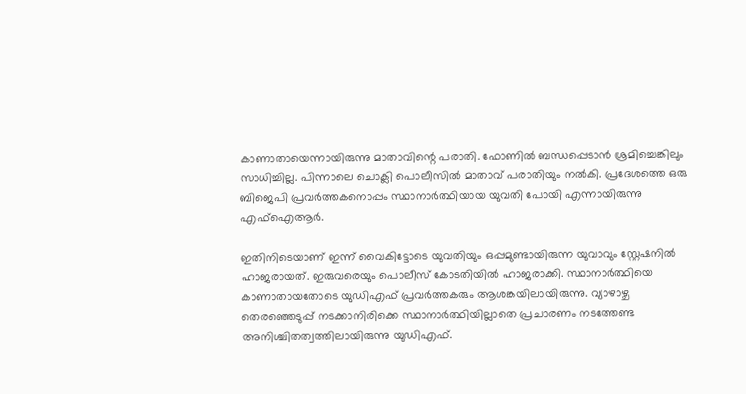കാണാതായെന്നായിരുന്നു മാതാവിന്റെ പരാതി. ഫോണില്‍ ബന്ധപ്പെടാൻ ശ്രമിച്ചെങ്കിലും സാധിച്ചില്ല. പിന്നാലെ ചൊക്ലി പൊലീസില്‍ മാതാവ് പരാതിയും നല്‍കി. പ്രദേശത്തെ ഒരു ബിജെപി പ്രവർത്തകനൊപ്പം സ്ഥാനാർത്ഥിയായ യുവതി പോയി എന്നായിരുന്നു എഫ്‌ഐആർ.

ഇതിനിടെയാണ് ഇന്ന് വൈകിട്ടോടെ യുവതിയും ഒപ്പമുണ്ടായിരുന്ന യുവാവും സ്റ്റേഷനില്‍ ഹാജരായത്. ഇരുവരെയും പൊലീസ് കോടതിയില്‍ ഹാജരാക്കി. സ്ഥാനാർത്ഥിയെ കാണാതായതോടെ യുഡിഎഫ് പ്രവർത്തകരും ആശങ്കയിലായിരുന്നു. വ്യാഴാഴ്ച തെരഞ്ഞെടുപ്പ് നടക്കാനിരിക്കെ സ്ഥാനാർത്ഥിയില്ലാതെ പ്രചാരണം നടത്തേണ്ട അനിശ്ചിതത്വത്തിലായിരുന്നു യുഡിഎഫ്.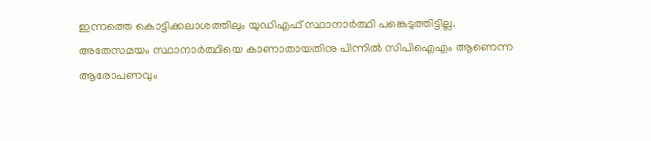ഇന്നത്തെ കൊട്ടിക്കലാശത്തിലും യുഡിഎഫ് സ്ഥാനാർത്ഥി പങ്കെടുത്തിട്ടില്ല.
അതേസമയം സ്ഥാനാർത്ഥിയെ കാണാതായതിനു പിന്നില്‍ സിപിഐഎം ആണെന്ന ആരോപണവും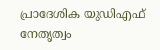പ്രാദേശിക യുഡിഎഫ് നേതൃത്വം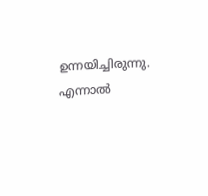ഉന്നയിച്ചിരുന്നു. എന്നാല്‍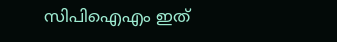സിപിഐഎം ഇത്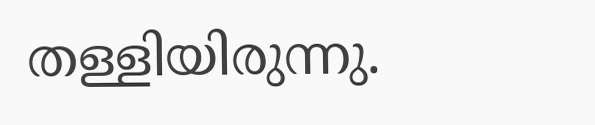തള്ളിയിരുന്നു.